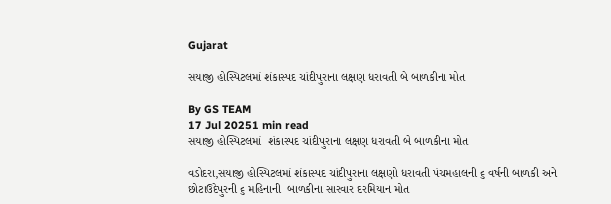Gujarat

સયાજી હોસ્પિટલમાં શંકાસ્પદ ચાંદીપુરાના લક્ષણ ધરાવતી બે બાળકીના મોત

By GS TEAM
17 Jul 20251 min read
સયાજી હોસ્પિટલમાં  શંકાસ્પદ ચાંદીપુરાના લક્ષણ ધરાવતી બે બાળકીના મોત

વડોદરા,સયાજી હોસ્પિટલમાં શંકાસ્પદ ચાંદીપુરાના લક્ષણો ધરાવતી પંચમહાલની ૬ વર્ષની બાળકી અને છોટાઉદેપુરની ૬ મહિનાની  બાળકીના સારવાર દરમિયાન મોત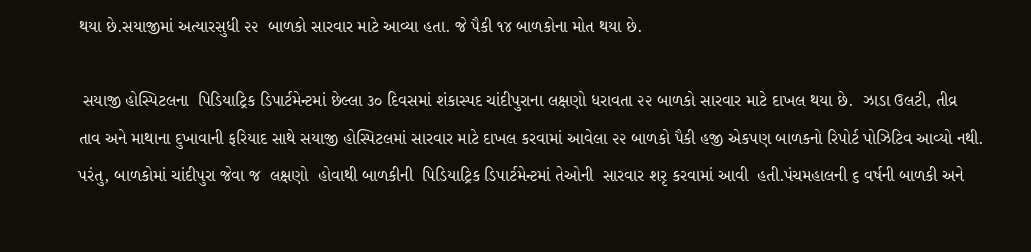થયા છે.સયાજીમાં અત્યારસુધી ૨૨  બાળકો સારવાર માટે આવ્યા હતા. જે પૈકી ૧૪ બાળકોના મોત થયા છે.

 સયાજી હોસ્પિટલના  પિડિયાટ્રિક ડિપાર્ટમેન્ટમાં છેલ્લા ૩૦ દિવસમાં શંકાસ્પદ ચાંદીપુરાના લક્ષણો ધરાવતા ૨૨ બાળકો સારવાર માટે દાખલ થયા છે.  ઝાડા ઉલટી, તીવ્ર  તાવ અને માથાના દુખાવાની ફરિયાદ સાથે સયાજી હોસ્પિટલમાં સારવાર માટે દાખલ કરવામાં આવેલા ૨૨ બાળકો પૈકી હજી એકપણ બાળકનો રિપોર્ટ પોઝિટિવ આવ્યો નથી.  પરંતુ, બાળકોમાં ચાંદીપુરા જેવા જ  લક્ષણો  હોવાથી બાળકીની  પિડિયાટ્રિક ડિપાર્ટમેન્ટમાં તેઓની  સારવાર શરૃ કરવામાં આવી  હતી.પંચમહાલની ૬ વર્ષની બાળકી અને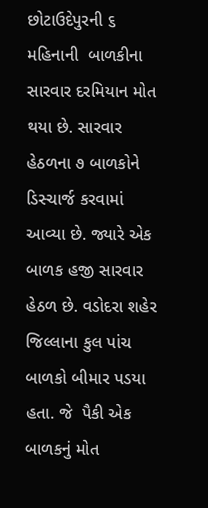છોટાઉદેપુરની ૬ મહિનાની  બાળકીના સારવાર દરમિયાન મોત થયા છે. સારવાર હેઠળના ૭ બાળકોને ડિસ્ચાર્જ કરવામાં આવ્યા છે. જ્યારે એક બાળક હજી સારવાર હેઠળ છે. વડોદરા શહેર જિલ્લાના કુલ પાંચ બાળકો બીમાર પડયા હતા. જે  પૈકી એક બાળકનું મોત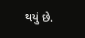થયું છે.